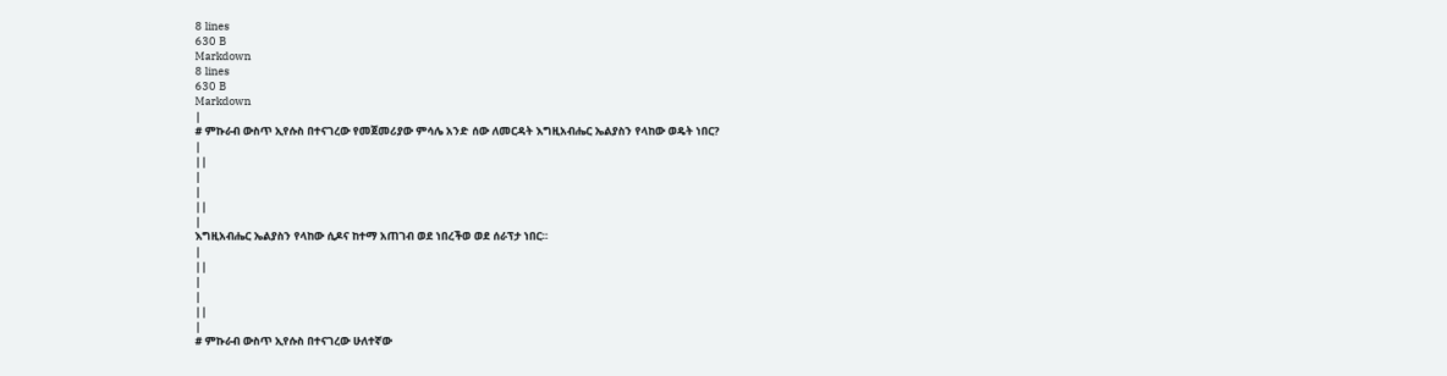8 lines
630 B
Markdown
8 lines
630 B
Markdown
|
# ምኩራብ ውስጥ ኢየሱስ በተናገረው የመጀመሪያው ምሳሌ አንድ ሰው ለመርዳት እግዚአብሔር ኤልያስን የላከው ወዴት ነበር?
|
||
|
|
||
|
እግዚአብሔር ኤልያስን የላከው ሲዶና ከተማ አጠገብ ወደ ነበረችወ ወደ ሰራፕታ ነበር፡፡
|
||
|
|
||
|
# ምኩራብ ውስጥ ኢየሱስ በተናገረው ሁለተኛው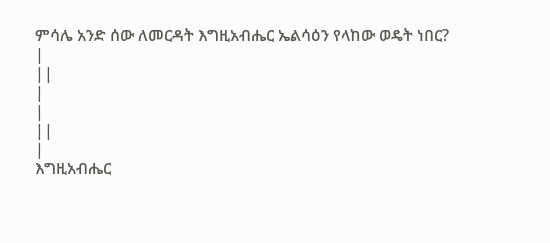ምሳሌ አንድ ሰው ለመርዳት እግዚአብሔር ኤልሳዕን የላከው ወዴት ነበር?
|
||
|
|
||
|
እግዚአብሔር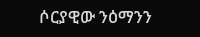ሶርያዊው ንዕማንን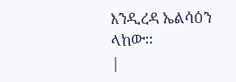እንዲረዳ ኤልሳዕን ላከው፡፡
|